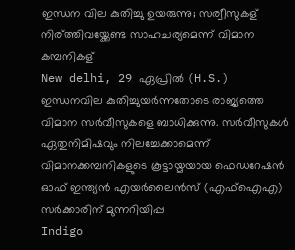ഇന്ധന വില കുതിച്ചു ഉയരുന്നു; സര്വീസുകള് നിര്ത്തിവയ്ക്കേണ്ട സാഹചര്യമെന്ന് വിമാന കമ്പനികള്
New delhi, 29 ഏപ്രില്‍ (H.S.) ഇന്ധനവില കുതിച്ചുയര്‍ന്നതോടെ രാജ്യത്തെ വിമാന സര്‍വീസുകളെ ബാധിക്കുന്നു. സര്‍വീസുകള്‍ ഏതുനിമിഷവും നിലച്ചേക്കാമെന്ന് വിമാനക്കമ്പനികളുടെ കൂട്ടായ്മയായ ഫെഡറേഷന്‍ ഓഫ് ഇന്ത്യന്‍ എയര്‍ലൈന്‍സ് (എഫ്ഐഎ) സര്‍ക്കാരിന് മുന്നറിയിപ്പ
Indigo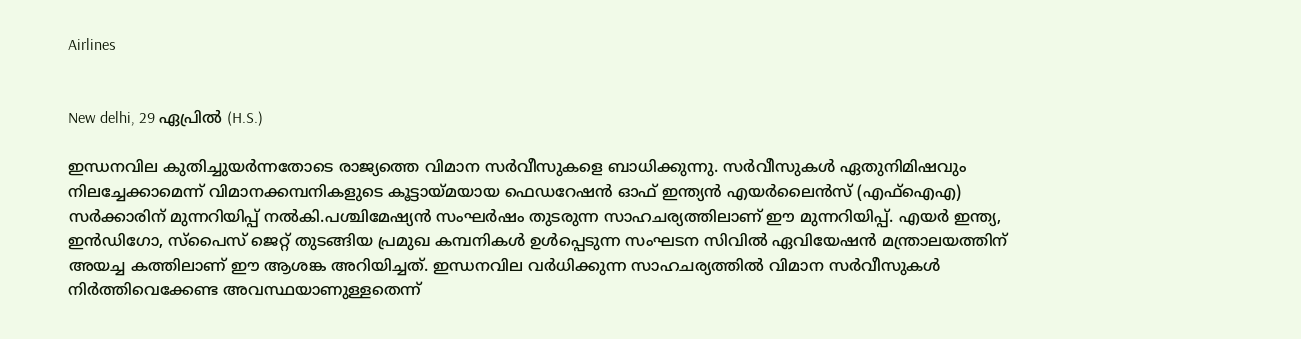Airlines


New delhi, 29 ഏപ്രില്‍ (H.S.)

ഇന്ധനവില കുതിച്ചുയര്‍ന്നതോടെ രാജ്യത്തെ വിമാന സര്‍വീസുകളെ ബാധിക്കുന്നു. സര്‍വീസുകള്‍ ഏതുനിമിഷവും നിലച്ചേക്കാമെന്ന് വിമാനക്കമ്പനികളുടെ കൂട്ടായ്മയായ ഫെഡറേഷന്‍ ഓഫ് ഇന്ത്യന്‍ എയര്‍ലൈന്‍സ് (എഫ്ഐഎ) സര്‍ക്കാരിന് മുന്നറിയിപ്പ് നല്‍കി.പശ്ചിമേഷ്യന്‍ സംഘര്‍ഷം തുടരുന്ന സാഹചര്യത്തിലാണ് ഈ മുന്നറിയിപ്പ്. എയര്‍ ഇന്ത്യ, ഇന്‍ഡിഗോ, സ്‌പൈസ് ജെറ്റ് തുടങ്ങിയ പ്രമുഖ കമ്പനികള്‍ ഉള്‍പ്പെടുന്ന സംഘടന സിവില്‍ ഏവിയേഷന്‍ മന്ത്രാലയത്തിന് അയച്ച കത്തിലാണ് ഈ ആശങ്ക അറിയിച്ചത്. ഇന്ധനവില വര്‍ധിക്കുന്ന സാഹചര്യത്തില്‍ വിമാന സര്‍വീസുകള്‍ നിര്‍ത്തിവെക്കേണ്ട അവസ്ഥയാണുള്ളതെന്ന്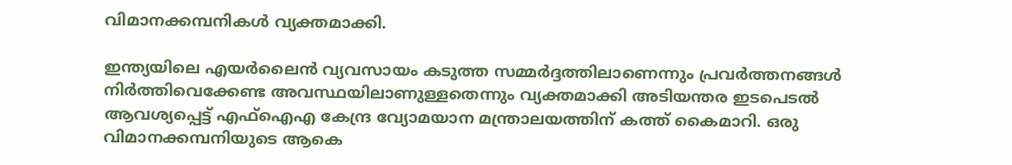വിമാനക്കമ്പനികള്‍ വ്യക്തമാക്കി.

ഇന്ത്യയിലെ എയര്‍ലൈന്‍ വ്യവസായം കടുത്ത സമ്മര്‍ദ്ദത്തിലാണെന്നും പ്രവര്‍ത്തനങ്ങള്‍ നിര്‍ത്തിവെക്കേണ്ട അവസ്ഥയിലാണുള്ളതെന്നും വ്യക്തമാക്കി അടിയന്തര ഇടപെടല്‍ ആവശ്യപ്പെട്ട് എഫ്ഐഎ കേന്ദ്ര വ്യോമയാന മന്ത്രാലയത്തിന് കത്ത് കൈമാറി. ഒരു വിമാനക്കമ്പനിയുടെ ആകെ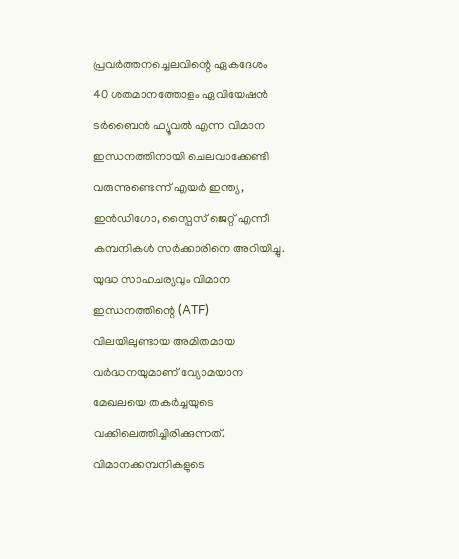പ്രവര്‍ത്തനച്ചെലവിന്റെ ഏകദേശം 40 ശതമാനത്തോളം ഏവിയേഷന്‍ ടര്‍ബൈന്‍ ഫ്യൂവല്‍ എന്ന വിമാന ഇന്ധനത്തിനായി ചെലവാക്കേണ്ടി വരുന്നുണ്ടെന്ന് എയര്‍ ഇന്ത്യ, ഇന്‍ഡിഗോ, സ്പൈസ് ജെറ്റ് എന്നീ കമ്പനികള്‍ സര്‍ക്കാരിനെ അറിയിച്ചു. യുദ്ധ സാഹചര്യവും വിമാന ഇന്ധനത്തിന്റെ (ATF) വിലയിലുണ്ടായ അമിതമായ വര്‍ദ്ധനയുമാണ് വ്യോമയാന മേഖലയെ തകര്‍ച്ചയുടെ വക്കിലെത്തിച്ചിരിക്കുന്നത്. വിമാനക്കമ്പനികളുടെ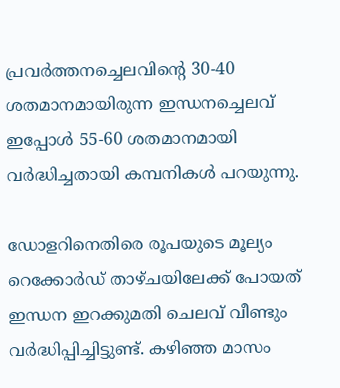പ്രവര്‍ത്തനച്ചെലവിന്റെ 30-40 ശതമാനമായിരുന്ന ഇന്ധനച്ചെലവ് ഇപ്പോള്‍ 55-60 ശതമാനമായി വര്‍ദ്ധിച്ചതായി കമ്പനികള്‍ പറയുന്നു.

ഡോളറിനെതിരെ രൂപയുടെ മൂല്യം റെക്കോര്‍ഡ് താഴ്ചയിലേക്ക് പോയത് ഇന്ധന ഇറക്കുമതി ചെലവ് വീണ്ടും വര്‍ദ്ധിപ്പിച്ചിട്ടുണ്ട്. കഴിഞ്ഞ മാസം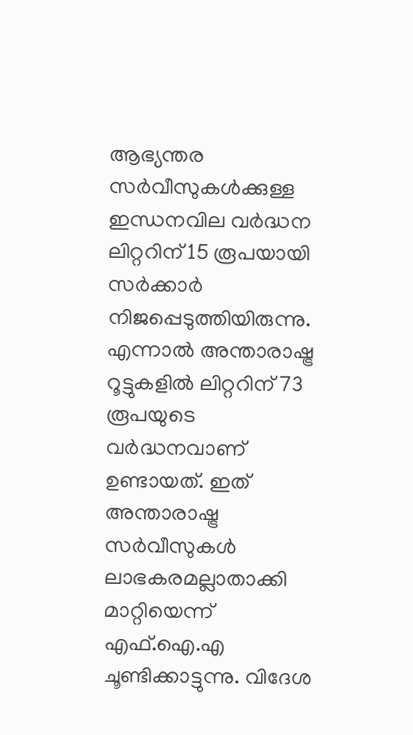ആഭ്യന്തര സര്‍വീസുകള്‍ക്കുള്ള ഇന്ധനവില വര്‍ദ്ധന ലിറ്ററിന് 15 രൂപയായി സര്‍ക്കാര്‍ നിജപ്പെടുത്തിയിരുന്നു. എന്നാല്‍ അന്താരാഷ്ട്ര റൂട്ടുകളില്‍ ലിറ്ററിന് 73 രൂപയുടെ വര്‍ദ്ധനവാണ് ഉണ്ടായത്. ഇത് അന്താരാഷ്ട്ര സര്‍വീസുകള്‍ ലാഭകരമല്ലാതാക്കി മാറ്റിയെന്ന് എഫ്.ഐ.എ ചൂണ്ടിക്കാട്ടുന്നു. വിദേശ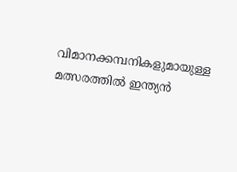വിമാനക്കമ്പനികളുമായുള്ള മത്സരത്തില്‍ ഇന്ത്യന്‍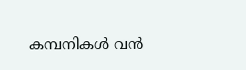കമ്പനികള്‍ വന്‍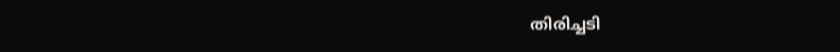തിരിച്ചടി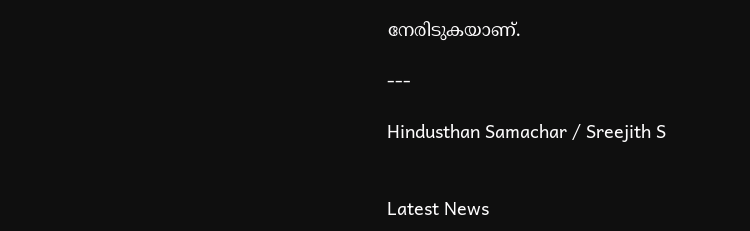നേരിടുകയാണ്.

---

Hindusthan Samachar / Sreejith S


Latest News